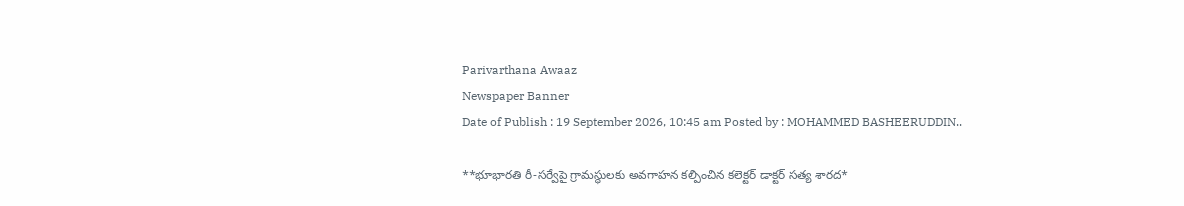Parivarthana Awaaz
Newspaper Banner
Date of Publish : 19 September 2026, 10:45 am Posted by : MOHAMMED BASHEERUDDIN..

**భూభారతి రీ-సర్వేపై గ్రామస్థులకు అవగాహన కల్పించిన కలెక్టర్ డాక్టర్ సత్య శారద*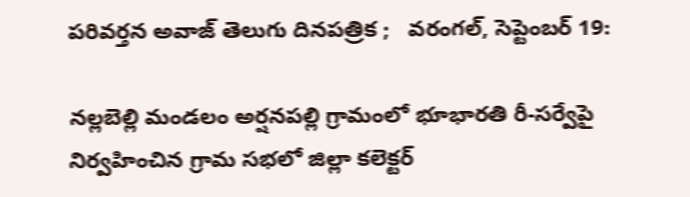పరివర్తన అవాజ్ తెలుగు దినపత్రిక ;   వరంగల్, సెప్టెంబర్ 19:

నల్లబెల్లి మండలం అర్షనపల్లి గ్రామంలో భూభారతి రీ-సర్వేపై నిర్వహించిన గ్రామ సభలో జిల్లా కలెక్టర్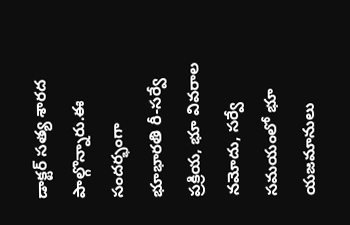డాక్టర్ సత్య శారద పాల్గొన్నారు.ఈ సందర్భంగా భూభారతి రీ-సర్వే ప్రక్రియ, భూ వివరాల నమోదు, సర్వే సమయంలో భూ యజమానులు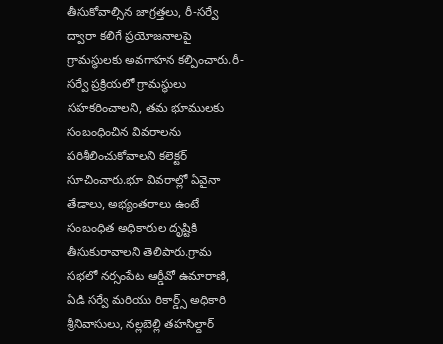తీసుకోవాల్సిన జాగ్రత్తలు, రీ-సర్వే ద్వారా కలిగే ప్రయోజనాలపై గ్రామస్థులకు అవగాహన కల్పించారు.రీ-సర్వే ప్రక్రియలో గ్రామస్థులు సహకరించాలని, తమ భూములకు సంబంధించిన వివరాలను పరిశీలించుకోవాలని కలెక్టర్ సూచించారు.భూ వివరాల్లో ఏవైనా తేడాలు, అభ్యంతరాలు ఉంటే సంబంధిత అధికారుల దృష్టికి తీసుకురావాలని తెలిపారు.గ్రామ సభలో నర్సంపేట ఆర్డీవో ఉమారాణి, ఏడి సర్వే మరియు రికార్డ్స్ అధికారి శ్రీనివాసులు, నల్లబెల్లి తహసిల్దార్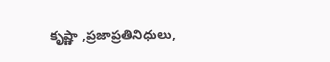కృష్ణా ,ప్రజాప్రతినిధులు,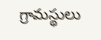గ్రామస్థులు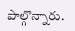పాల్గొన్నారు.